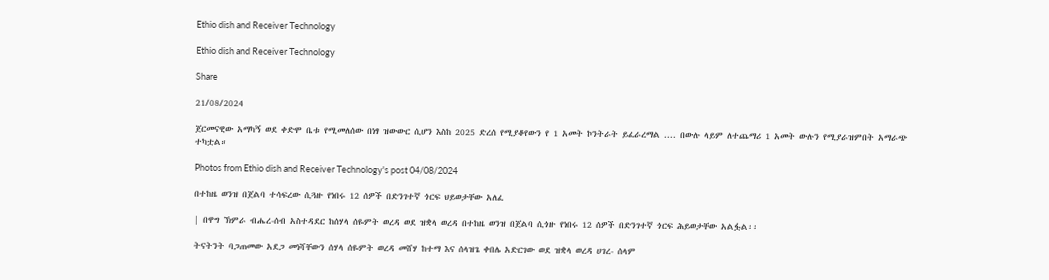Ethio dish and Receiver Technology

Ethio dish and Receiver Technology

Share

21/08/2024

ጀርመናዊው አማካኝ ወደ ቀድሞ ቤቱ የሚመለሰው በነፃ ዝውውር ሲሆን እስከ 2025 ድረሰ የሚያቆየውን የ 1 አመት ኮንትራት ይፈራረማል .... በውሉ ላይም ለተጨማሪ 1 አመት ውሉን የሚያራዝምበት አማራጭ ተካቷል።

Photos from Ethio dish and Receiver Technology's post 04/08/2024

በተከዜ ወንዝ በጀልባ ተሳፍረው ሲጓዙ የነበሩ 12 ሰዎች በድንገተኛ ጎርፍ ህይወታቸው አለፈ

| በዋግ ኽምራ ብሔረ-ሰብ አስተዳደር ከሰሃላ ሰዬምት ወረዳ ወደ ዝቋላ ወረዳ በተከዜ ወንዝ በጀልባ ሲጎዙ የነበሩ 12 ሰዎች በድንገተኛ ጎርፍ ሕይወታቸው አልፏል፡፡

ትናትንት ባጋጠመው አደጋ መነሻቸውን ሰሃላ ሰዬምት ወረዳ መሸሃ ከተማ እና ሰላዝጌ ቀበሌ አድርገው ወደ ዝቋላ ወረዳ ሀገረ- ሰላም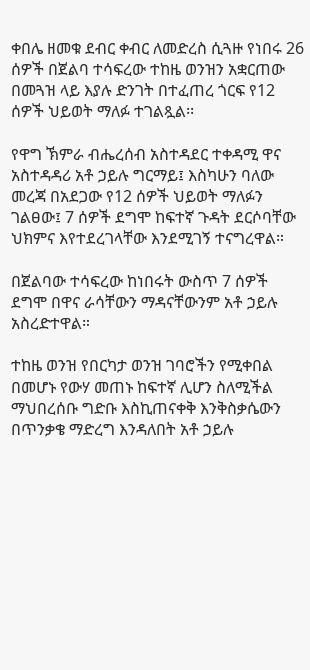ቀበሌ ዘመቁ ደብር ቀብር ለመድረስ ሲጓዙ የነበሩ 26 ሰዎች በጀልባ ተሳፍረው ተከዜ ወንዝን አቋርጠው በመጓዝ ላይ እያሉ ድንገት በተፈጠረ ጎርፍ የ12 ሰዎች ህይወት ማለፉ ተገልጿል፡፡

የዋግ ኽምራ ብሔረሰብ አስተዳደር ተቀዳሚ ዋና አስተዳዳሪ አቶ ኃይሉ ግርማይ፤ እስካሁን ባለው መረጃ በአደጋው የ12 ሰዎች ህይወት ማለፉን ገልፀው፤ 7 ሰዎች ደግሞ ከፍተኛ ጉዳት ደርሶባቸው ህክምና እየተደረገላቸው እንደሚገኝ ተናግረዋል።

በጀልባው ተሳፍረው ከነበሩት ውስጥ 7 ሰዎች ደግሞ በዋና ራሳቸውን ማዳናቸውንም አቶ ኃይሉ አስረድተዋል።

ተከዜ ወንዝ የበርካታ ወንዝ ገባሮችን የሚቀበል በመሆኑ የውሃ መጠኑ ከፍተኛ ሊሆን ስለሚችል ማህበረሰቡ ግድቡ እስኪጠናቀቅ እንቅስቃሴውን በጥንቃቄ ማድረግ እንዳለበት አቶ ኃይሉ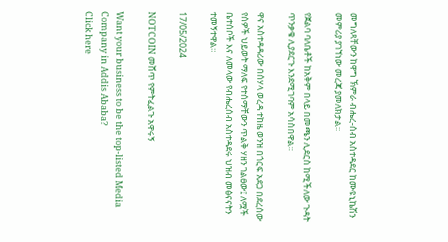መግለጻቸውን ከዋግ ኽምራ ብሔረ-ሰብ አስተዳደር ከሙዩኒኬሽን መምሪያ ያገኘነው መረጃ ያመለክታል፡፡

የጀልባ ባለቤቶች ከአቅም በላይ በመጫን ሊደርስ ከሚችለው ጉዳት ጥንቃቄ ሊያደርጉ እንደሚገባም አሳስበዋል።

ዋና አስተዳዳሪው በሰሃላ ወረዳ ተከዜ ወንዝ በጎርፍ አደጋ በደረሰው የሰዎች ህይወት ማለፍ የተሰማቸውን ጥልቅ ሃዘን ገልፀው፤ ለሟች ቤተሰቦች እና ለመላው የብሔረሰብ አስተዳደሩ ህዝብ መፅናናትን ተመኝተዋል።

17/05/2024

NOTCOIN መሸጥ የምትፈልጉ አዋሩኝ

Want your business to be the top-listed Media Company in Addis Ababa?
Click here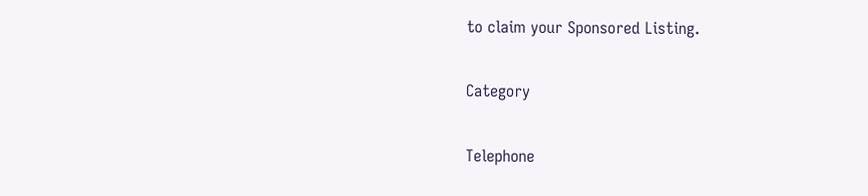to claim your Sponsored Listing.

Category

Telephone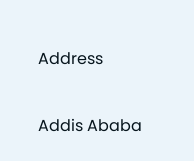Address


Addis Ababa